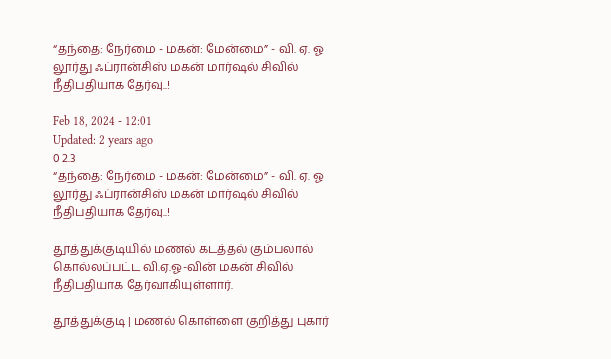“தந்தை: நேர்மை - மகன்: மேன்மை” - வி. ஏ. ஓ லூர்து ஃப்ரான்சிஸ் மகன் மார்ஷல் சிவில் நீதிபதியாக தேர்வு..!

Feb 18, 2024 - 12:01
Updated: 2 years ago
0 2.3
“தந்தை: நேர்மை - மகன்: மேன்மை” - வி. ஏ. ஓ  லூர்து ஃப்ரான்சிஸ் மகன் மார்ஷல் சிவில் நீதிபதியாக தேர்வு..!

தூத்துக்குடியில் மணல் கடத்தல் கும்பலால் கொல்லப்பட்ட வி.ஏ.ஓ-வின் மகன் சிவில் நீதிபதியாக தேர்வாகியுள்ளார்.

தூத்துக்குடி | மணல் கொள்ளை குறித்து புகார்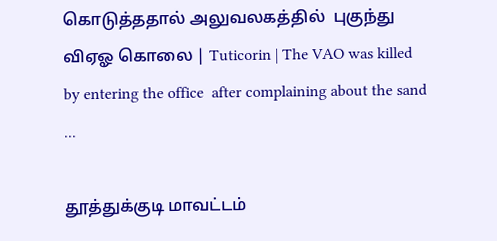கொடுத்ததால் அலுவலகத்தில்  புகுந்து விஏஓ கொலை | Tuticorin | The VAO was killed by entering the office  after complaining about the sand ...

தூத்துக்குடி மாவட்டம்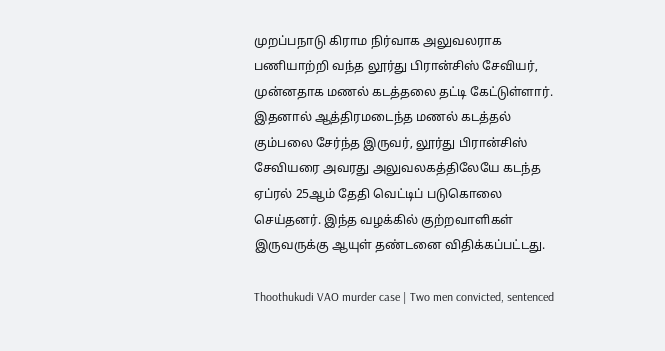முறப்பநாடு கிராம நிர்வாக அலுவலராக பணியாற்றி வந்த லூர்து பிரான்சிஸ் சேவியர், முன்னதாக மணல் கடத்தலை தட்டி கேட்டுள்ளார். இதனால் ஆத்திரமடைந்த மணல் கடத்தல் கும்பலை சேர்ந்த இருவர், லூர்து பிரான்சிஸ் சேவியரை அவரது அலுவலகத்திலேயே கடந்த ஏப்ரல் 25ஆம் தேதி வெட்டிப் படுகொலை செய்தனர். இந்த வழக்கில் குற்றவாளிகள் இருவருக்கு ஆயுள் தண்டனை விதிக்கப்பட்டது.

Thoothukudi VAO murder case | Two men convicted, sentenced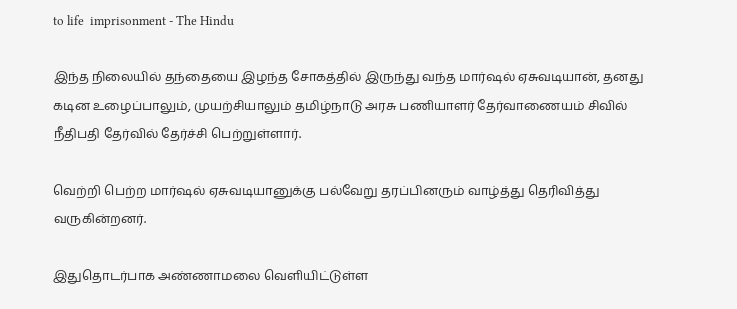to life  imprisonment - The Hindu

இந்த நிலையில் தந்தையை இழந்த சோகத்தில் இருந்து வந்த மார்ஷல் ஏசுவடியான், தனது கடின உழைப்பாலும், முயற்சியாலும் தமிழ்நாடு அரசு பணியாளர் தேர்வாணையம் சிவில் நீதிபதி தேர்வில் தேர்ச்சி பெற்றுள்ளார்.

வெற்றி பெற்ற மார்ஷல் ஏசுவடியானுக்கு பல்வேறு தரப்பினரும் வாழ்த்து தெரிவித்து வருகின்றனர்.

இதுதொடர்பாக அண்ணாமலை வெளியிட்டுள்ள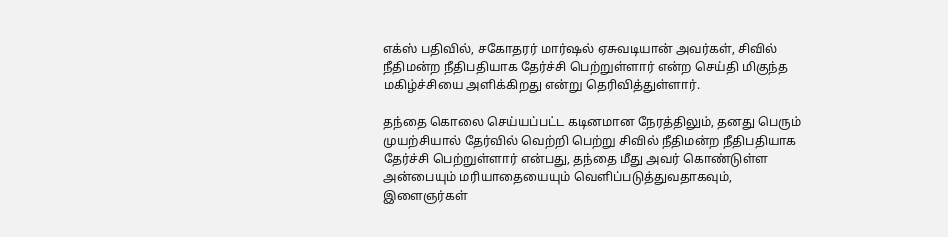எக்ஸ் பதிவில், சகோதரர் மார்ஷல் ஏசுவடியான் அவர்கள், சிவில் நீதிமன்ற நீதிபதியாக தேர்ச்சி பெற்றுள்ளார் என்ற செய்தி மிகுந்த மகிழ்ச்சியை அளிக்கிறது என்று தெரிவித்துள்ளார்.

தந்தை கொலை செய்யப்பட்ட கடினமான நேரத்திலும், தனது பெரும் முயற்சியால் தேர்வில் வெற்றி பெற்று சிவில் நீதிமன்ற நீதிபதியாக தேர்ச்சி பெற்றுள்ளார் என்பது, தந்தை மீது அவர் கொண்டுள்ள அன்பையும் மரியாதையையும் வெளிப்படுத்துவதாகவும், இளைஞர்கள்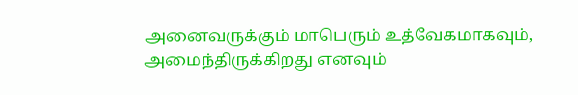அனைவருக்கும் மாபெரும் உத்வேகமாகவும், அமைந்திருக்கிறது எனவும்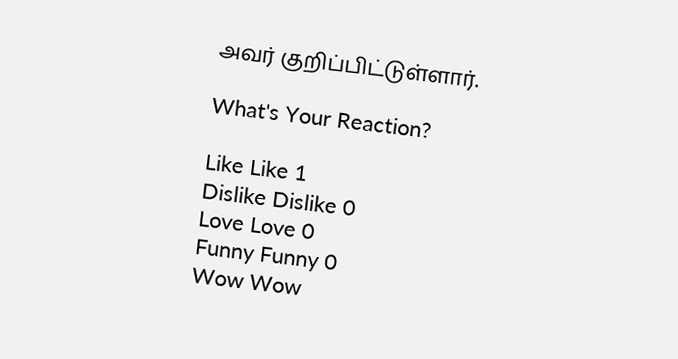அவர் குறிப்பிட்டுள்ளார்.

What's Your Reaction?

Like Like 1
Dislike Dislike 0
Love Love 0
Funny Funny 0
Wow Wow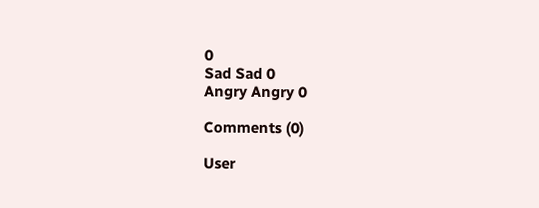0
Sad Sad 0
Angry Angry 0

Comments (0)

User